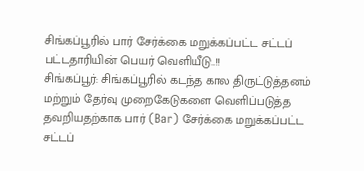சிங்கப்பூரில் பார் சேர்க்கை மறுக்கப்பட்ட சட்டப் பட்டதாரியின் பெயர் வெளியீடு..!!
சிங்கப்பூர்: சிங்கப்பூரில் கடந்த கால திருட்டுத்தனம் மற்றும் தேர்வு முறைகேடுகளை வெளிப்படுத்த தவறியதற்காக பார் (Bar) சேர்க்கை மறுக்கப்பட்ட சட்டப்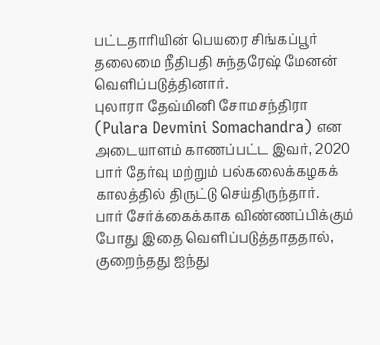பட்டதாரியின் பெயரை சிங்கப்பூர் தலைமை நீதிபதி சுந்தரேஷ் மேனன் வெளிப்படுத்தினார்.
புலாரா தேவ்மினி சோமசந்திரா (Pulara Devmini Somachandra) என அடையாளம் காணப்பட்ட இவர், 2020 பார் தேர்வு மற்றும் பல்கலைக்கழகக் காலத்தில் திருட்டு செய்திருந்தார்.
பார் சேர்க்கைக்காக விண்ணப்பிக்கும் போது இதை வெளிப்படுத்தாததால், குறைந்தது ஐந்து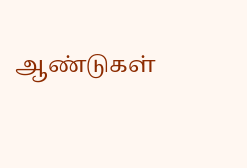ஆண்டுகள்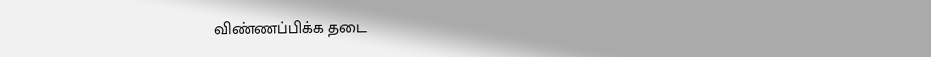விண்ணப்பிக்க தடை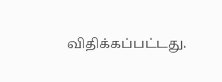விதிக்கப்பட்டது.